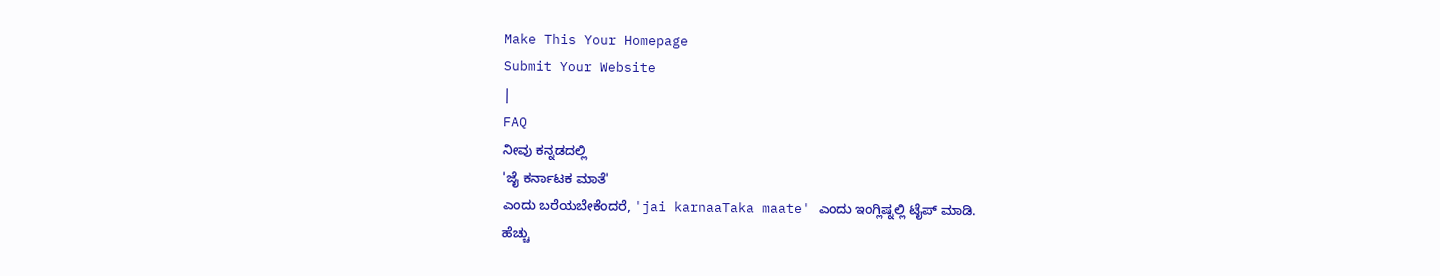Make This Your Homepage
Submit Your Website
|
FAQ
ನೀವು ಕನ್ನಡದಲ್ಲಿ
'ಜೈ ಕರ್ನಾಟಕ ಮಾತೆ'
ಎಂದು ಬರೆಯಬೇಕೆಂದರೆ, 'jai karnaaTaka maate' ಎಂದು ಇಂಗ್ಲಿಷ್ನಲ್ಲಿ ಟೈಪ್ ಮಾಡಿ.
ಹೆಚ್ಚು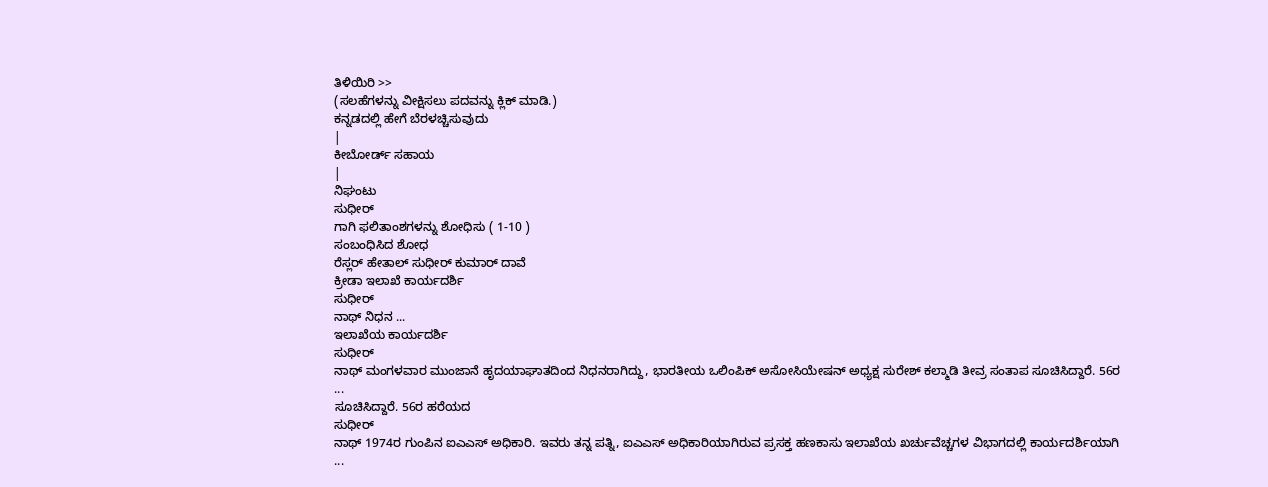ತಿಳಿಯಿರಿ >>
(ಸಲಹೆಗಳನ್ನು ವೀಕ್ಷಿಸಲು ಪದವನ್ನು ಕ್ಲಿಕ್ ಮಾಡಿ.)
ಕನ್ನಡದಲ್ಲಿ ಹೇಗೆ ಬೆರಳಚ್ಚಿಸುವುದು
|
ಕೀಬೋರ್ಡ್ ಸಹಾಯ
|
ನಿಘಂಟು
ಸುಧೀರ್
ಗಾಗಿ ಫಲಿತಾಂಶಗಳನ್ನು ಶೋಧಿಸು ( 1-10 )
ಸಂಬಂಧಿಸಿದ ಶೋಧ
ರೆಸ್ಲರ್ ಹೇತಾಲ್ ಸುಧೀರ್ ಕುಮಾರ್ ದಾವೆ
ಕ್ರೀಡಾ ಇಲಾಖೆ ಕಾರ್ಯದರ್ಶಿ
ಸುಧೀರ್
ನಾಥ್ ನಿಧನ ...
ಇಲಾಖೆಯ ಕಾರ್ಯದರ್ಶಿ
ಸುಧೀರ್
ನಾಥ್ ಮಂಗಳವಾರ ಮುಂಜಾನೆ ಹೃದಯಾಘಾತದಿಂದ ನಿಧನರಾಗಿದ್ದು, ಭಾರತೀಯ ಒಲಿಂಪಿಕ್ ಅಸೋಸಿಯೇಷನ್ ಅಧ್ಯಕ್ಷ ಸುರೇಶ್ ಕಲ್ಮಾಡಿ ತೀವ್ರ ಸಂತಾಪ ಸೂಚಿಸಿದ್ದಾರೆ. 56ರ
...
ಸೂಚಿಸಿದ್ದಾರೆ. 56ರ ಹರೆಯದ
ಸುಧೀರ್
ನಾಥ್ 1974ರ ಗುಂಪಿನ ಐಎಎಸ್ ಅಧಿಕಾರಿ. ಇವರು ತನ್ನ ಪತ್ನಿ, ಐಎಎಸ್ ಅಧಿಕಾರಿಯಾಗಿರುವ ಪ್ರಸಕ್ತ ಹಣಕಾಸು ಇಲಾಖೆಯ ಖರ್ಚುವೆಚ್ಚಗಳ ವಿಭಾಗದಲ್ಲಿ ಕಾರ್ಯದರ್ಶಿಯಾಗಿ
...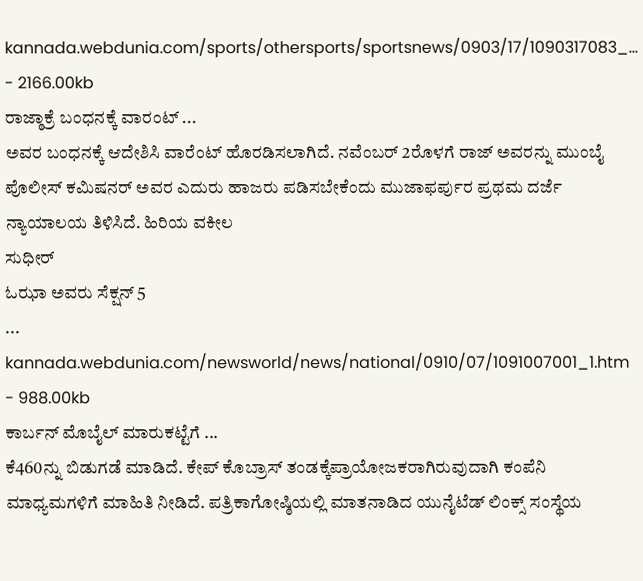kannada.webdunia.com/sports/othersports/sportsnews/0903/17/1090317083_... - 2166.00kb
ರಾಜ್ಠಾಕ್ರೆ ಬಂಧನಕ್ಕೆ ವಾರಂಟ್ ...
ಅವರ ಬಂಧನಕ್ಕೆ ಆದೇಶಿಸಿ ವಾರೆಂಟ್ ಹೊರಡಿಸಲಾಗಿದೆ. ನವೆಂಬರ್ 2ರೊಳಗೆ ರಾಜ್ ಅವರನ್ನು ಮುಂಬೈ ಪೊಲೀಸ್ ಕಮಿಷನರ್ ಅವರ ಎದುರು ಹಾಜರು ಪಡಿಸಬೇಕೆಂದು ಮುಜಾಫರ್ಪುರ ಪ್ರಥಮ ದರ್ಜೆ ನ್ಯಾಯಾಲಯ ತಿಳಿಸಿದೆ. ಹಿರಿಯ ವಕೀಲ
ಸುಧೀರ್
ಓಝಾ ಅವರು ಸೆಕ್ಷನ್ 5
...
kannada.webdunia.com/newsworld/news/national/0910/07/1091007001_1.htm - 988.00kb
ಕಾರ್ಬನ್ ಮೊಬೈಲ್ ಮಾರುಕಟ್ಟೆಗೆ ...
ಕೆ460ನ್ನು ಬಿಡುಗಡೆ ಮಾಡಿದೆ. ಕೇಪ್ ಕೊಬ್ರಾಸ್ ತಂಡಕ್ಕೆಪ್ರಾಯೋಜಕರಾಗಿರುವುದಾಗಿ ಕಂಪೆನಿ ಮಾಧ್ಯಮಗಳಿಗೆ ಮಾಹಿತಿ ನೀಡಿದೆ. ಪತ್ರಿಕಾಗೋಷ್ಠಿಯಲ್ಲಿ ಮಾತನಾಡಿದ ಯುನೈಟೆಡ್ ಲಿಂಕ್ಸ್ ಸಂಸ್ಥೆಯ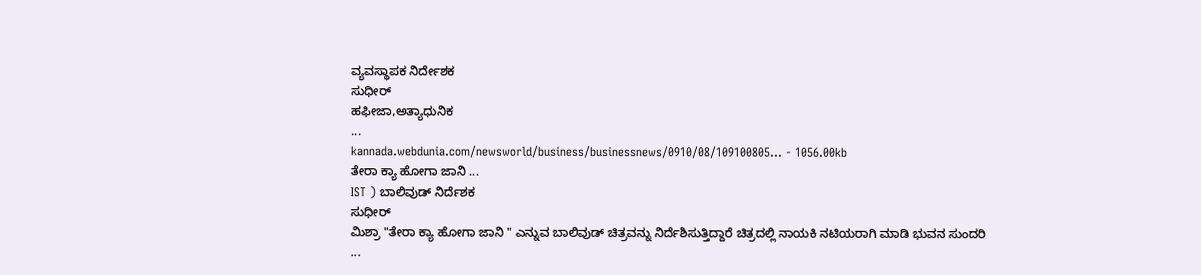ವ್ಯವಸ್ಥಾಪಕ ನಿರ್ದೇಶಕ
ಸುಧೀರ್
ಹಫೀಜಾ,ಅತ್ಯಾಧುನಿಕ
...
kannada.webdunia.com/newsworld/business/businessnews/0910/08/109100805... - 1056.00kb
ತೇರಾ ಕ್ಯಾ ಹೋಗಾ ಜಾನಿ ...
IST ) ಬಾಲಿವುಡ್ ನಿರ್ದೆಶಕ
ಸುಧೀರ್
ಮಿಶ್ರಾ "ತೇರಾ ಕ್ಯಾ ಹೋಗಾ ಜಾನಿ " ಎನ್ನುವ ಬಾಲಿವುಡ್ ಚಿತ್ರವನ್ನು ನಿರ್ದೆಶಿಸುತ್ತಿದ್ದಾರೆ ಚಿತ್ರದಲ್ಲಿ ನಾಯಕಿ ನಟಿಯರಾಗಿ ಮಾಡಿ ಭುವನ ಸುಂದರಿ
...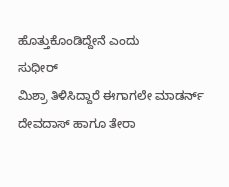ಹೊತ್ತುಕೊಂಡಿದ್ದೇನೆ ಎಂದು
ಸುಧೀರ್
ಮಿಶ್ರಾ ತಿಳಿಸಿದ್ದಾರೆ ಈಗಾಗಲೇ ಮಾಡರ್ನ್ ದೇವದಾಸ್ ಹಾಗೂ ತೇರಾ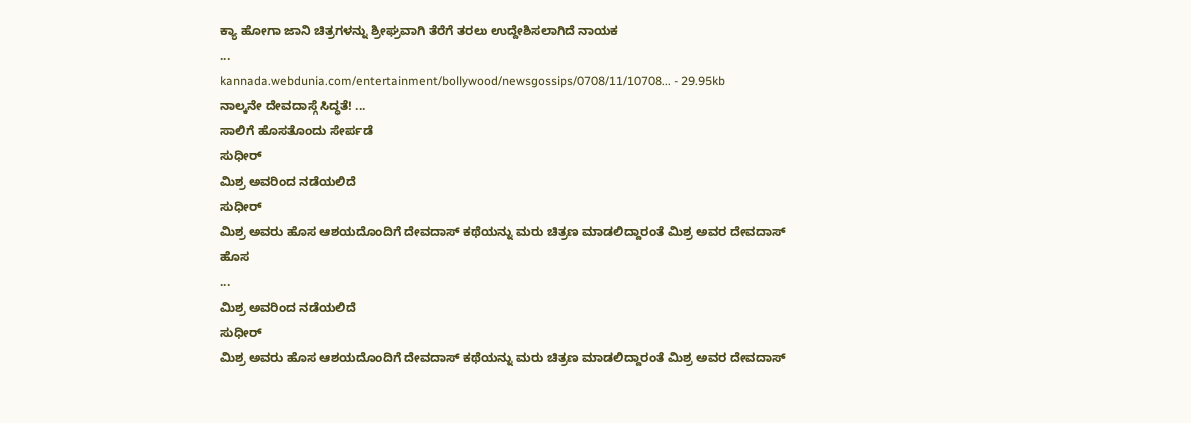ಕ್ಯಾ ಹೋಗಾ ಜಾನಿ ಚಿತ್ರಗಳನ್ನು ಶ್ರೀಘ್ರವಾಗಿ ತೆರೆಗೆ ತರಲು ಉದ್ದೇಶಿಸಲಾಗಿದೆ ನಾಯಕ
...
kannada.webdunia.com/entertainment/bollywood/newsgossips/0708/11/10708... - 29.95kb
ನಾಲ್ಕನೇ ದೇವದಾಸ್ಗೆ ಸಿದ್ಧತೆ! ...
ಸಾಲಿಗೆ ಹೊಸತೊಂದು ಸೇರ್ಪಡೆ
ಸುಧೀರ್
ಮಿಶ್ರ ಅವರಿಂದ ನಡೆಯಲಿದೆ
ಸುಧೀರ್
ಮಿಶ್ರ ಅವರು ಹೊಸ ಆಶಯದೊಂದಿಗೆ ದೇವದಾಸ್ ಕಥೆಯನ್ನು ಮರು ಚಿತ್ರಣ ಮಾಡಲಿದ್ದಾರಂತೆ ಮಿಶ್ರ ಅವರ ದೇವದಾಸ್ ಹೊಸ
...
ಮಿಶ್ರ ಅವರಿಂದ ನಡೆಯಲಿದೆ
ಸುಧೀರ್
ಮಿಶ್ರ ಅವರು ಹೊಸ ಆಶಯದೊಂದಿಗೆ ದೇವದಾಸ್ ಕಥೆಯನ್ನು ಮರು ಚಿತ್ರಣ ಮಾಡಲಿದ್ದಾರಂತೆ ಮಿಶ್ರ ಅವರ ದೇವದಾಸ್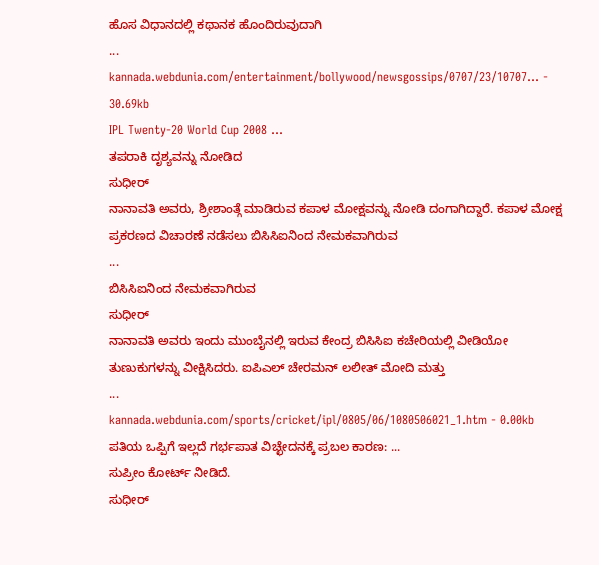ಹೊಸ ವಿಧಾನದಲ್ಲಿ ಕಥಾನಕ ಹೊಂದಿರುವುದಾಗಿ
...
kannada.webdunia.com/entertainment/bollywood/newsgossips/0707/23/10707... - 30.69kb
IPL Twenty-20 World Cup 2008 ...
ತಪರಾಕಿ ದೃಶ್ಯವನ್ನು ನೋಡಿದ
ಸುಧೀರ್
ನಾನಾವತಿ ಅವರು, ಶ್ರೀಶಾಂತ್ಗೆ ಮಾಡಿರುವ ಕಪಾಳ ಮೋಕ್ಷವನ್ನು ನೋಡಿ ದಂಗಾಗಿದ್ದಾರೆ. ಕಪಾಳ ಮೋಕ್ಷ ಪ್ರಕರಣದ ವಿಚಾರಣೆ ನಡೆಸಲು ಬಿಸಿಸಿಐನಿಂದ ನೇಮಕವಾಗಿರುವ
...
ಬಿಸಿಸಿಐನಿಂದ ನೇಮಕವಾಗಿರುವ
ಸುಧೀರ್
ನಾನಾವತಿ ಅವರು ಇಂದು ಮುಂಬೈನಲ್ಲಿ ಇರುವ ಕೇಂದ್ರ ಬಿಸಿಸಿಐ ಕಚೇರಿಯಲ್ಲಿ ವೀಡಿಯೋ ತುಣುಕುಗಳನ್ನು ವೀಕ್ಷಿಸಿದರು. ಐಪಿಎಲ್ ಚೇರಮನ್ ಲಲೀತ್ ಮೋದಿ ಮತ್ತು
...
kannada.webdunia.com/sports/cricket/ipl/0805/06/1080506021_1.htm - 0.00kb
ಪತಿಯ ಒಪ್ಪಿಗೆ ಇಲ್ಲದೆ ಗರ್ಭಪಾತ ವಿಚ್ಛೇದನಕ್ಕೆ ಪ್ರಬಲ ಕಾರಣ: ...
ಸುಪ್ರೀಂ ಕೋರ್ಟ್ ನೀಡಿದೆ.
ಸುಧೀರ್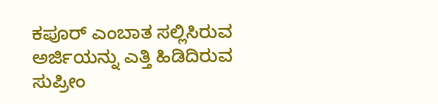ಕಪೂರ್ ಎಂಬಾತ ಸಲ್ಲಿಸಿರುವ ಅರ್ಜಿಯನ್ನು ಎತ್ತಿ ಹಿಡಿದಿರುವ ಸುಪ್ರೀಂ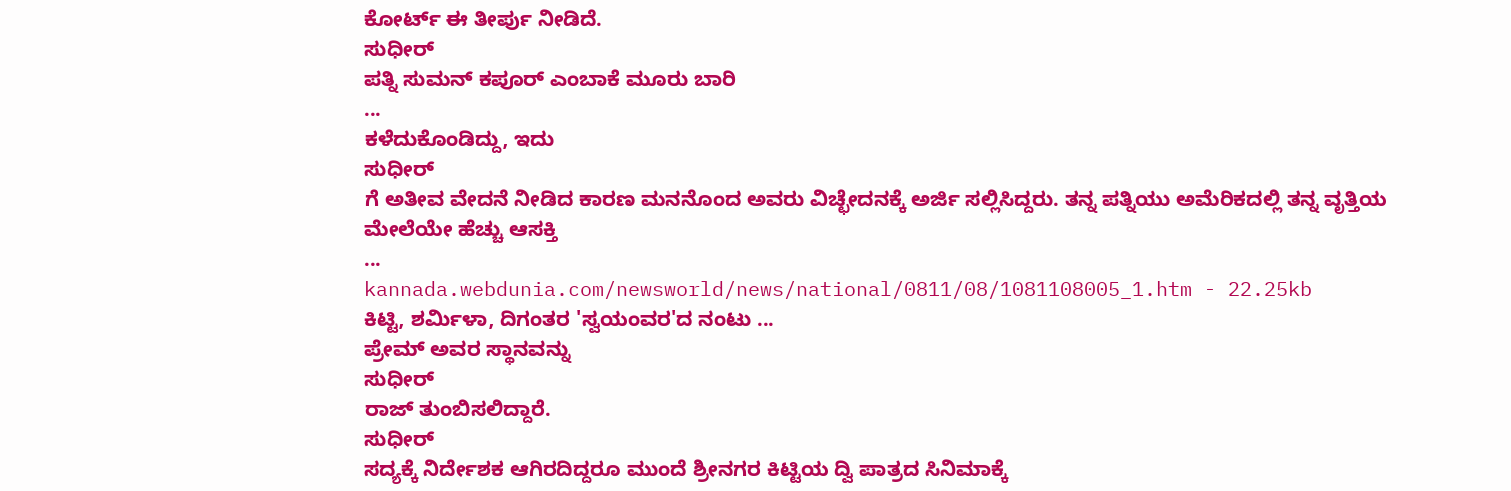ಕೋರ್ಟ್ ಈ ತೀರ್ಪು ನೀಡಿದೆ.
ಸುಧೀರ್
ಪತ್ನಿ ಸುಮನ್ ಕಪೂರ್ ಎಂಬಾಕೆ ಮೂರು ಬಾರಿ
...
ಕಳೆದುಕೊಂಡಿದ್ದು, ಇದು
ಸುಧೀರ್
ಗೆ ಅತೀವ ವೇದನೆ ನೀಡಿದ ಕಾರಣ ಮನನೊಂದ ಅವರು ವಿಚ್ಛೇದನಕ್ಕೆ ಅರ್ಜಿ ಸಲ್ಲಿಸಿದ್ದರು. ತನ್ನ ಪತ್ನಿಯು ಅಮೆರಿಕದಲ್ಲಿ ತನ್ನ ವೃತ್ತಿಯ ಮೇಲೆಯೇ ಹೆಚ್ಚು ಆಸಕ್ತಿ
...
kannada.webdunia.com/newsworld/news/national/0811/08/1081108005_1.htm - 22.25kb
ಕಿಟ್ಟಿ, ಶರ್ಮಿಳಾ, ದಿಗಂತರ 'ಸ್ವಯಂವರ'ದ ನಂಟು ...
ಪ್ರೇಮ್ ಅವರ ಸ್ಥಾನವನ್ನು
ಸುಧೀರ್
ರಾಜ್ ತುಂಬಿಸಲಿದ್ದಾರೆ.
ಸುಧೀರ್
ಸದ್ಯಕ್ಕೆ ನಿರ್ದೇಶಕ ಆಗಿರದಿದ್ದರೂ ಮುಂದೆ ಶ್ರೀನಗರ ಕಿಟ್ಟಿಯ ದ್ವಿ ಪಾತ್ರದ ಸಿನಿಮಾಕ್ಕೆ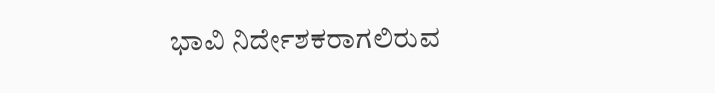ಭಾವಿ ನಿರ್ದೇಶಕರಾಗಲಿರುವ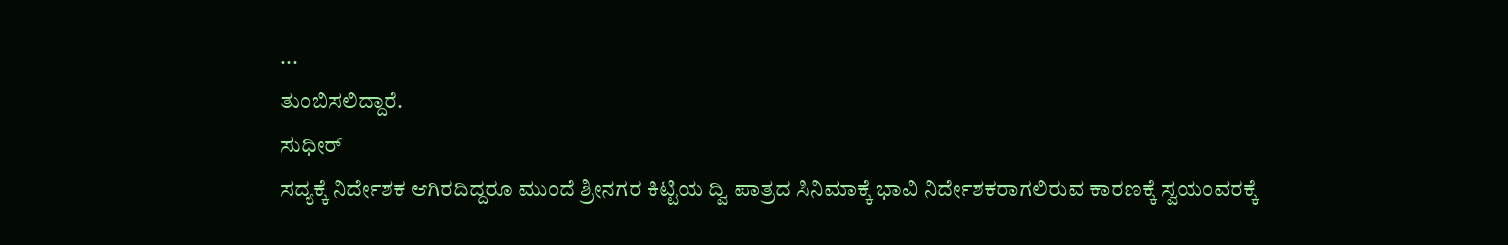...
ತುಂಬಿಸಲಿದ್ದಾರೆ.
ಸುಧೀರ್
ಸದ್ಯಕ್ಕೆ ನಿರ್ದೇಶಕ ಆಗಿರದಿದ್ದರೂ ಮುಂದೆ ಶ್ರೀನಗರ ಕಿಟ್ಟಿಯ ದ್ವಿ ಪಾತ್ರದ ಸಿನಿಮಾಕ್ಕೆ ಭಾವಿ ನಿರ್ದೇಶಕರಾಗಲಿರುವ ಕಾರಣಕ್ಕೆ ಸ್ವಯಂವರಕ್ಕೆ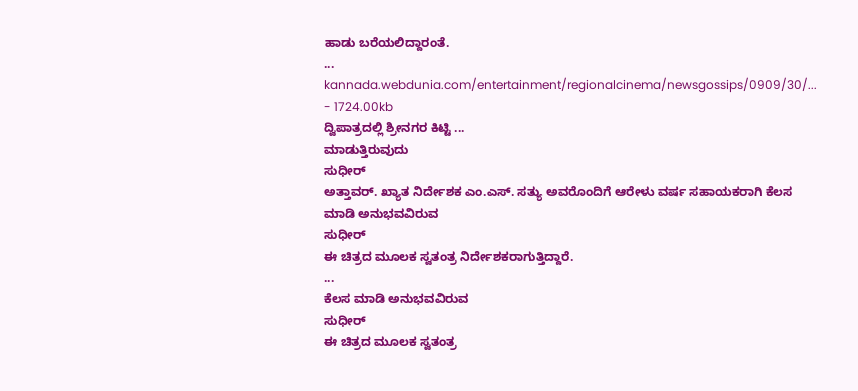ಹಾಡು ಬರೆಯಲಿದ್ದಾರಂತೆ.
...
kannada.webdunia.com/entertainment/regionalcinema/newsgossips/0909/30/... - 1724.00kb
ದ್ವಿಪಾತ್ರದಲ್ಲಿ ಶ್ರೀನಗರ ಕಿಟ್ಟಿ ...
ಮಾಡುತ್ತಿರುವುದು
ಸುಧೀರ್
ಅತ್ತಾವರ್. ಖ್ಯಾತ ನಿರ್ದೇಶಕ ಎಂ.ಎಸ್. ಸತ್ಯು ಅವರೊಂದಿಗೆ ಆರೇಳು ವರ್ಷ ಸಹಾಯಕರಾಗಿ ಕೆಲಸ ಮಾಡಿ ಅನುಭವವಿರುವ
ಸುಧೀರ್
ಈ ಚಿತ್ರದ ಮೂಲಕ ಸ್ವತಂತ್ರ ನಿರ್ದೇಶಕರಾಗುತ್ತಿದ್ದಾರೆ.
...
ಕೆಲಸ ಮಾಡಿ ಅನುಭವವಿರುವ
ಸುಧೀರ್
ಈ ಚಿತ್ರದ ಮೂಲಕ ಸ್ವತಂತ್ರ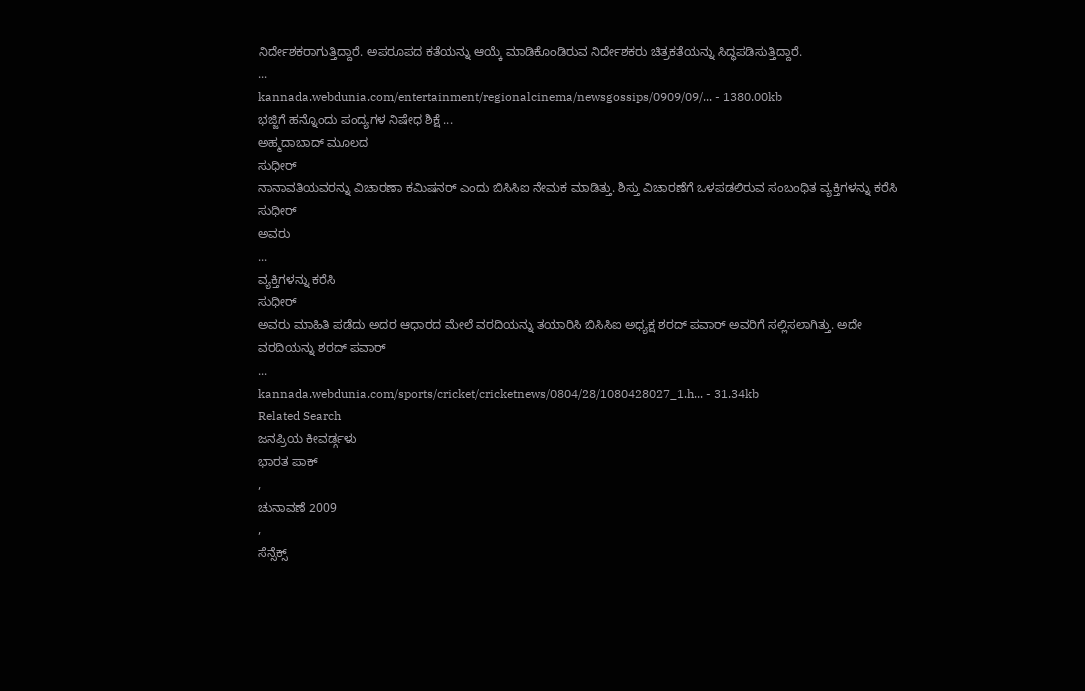ನಿರ್ದೇಶಕರಾಗುತ್ತಿದ್ದಾರೆ. ಅಪರೂಪದ ಕತೆಯನ್ನು ಆಯ್ಕೆ ಮಾಡಿಕೊಂಡಿರುವ ನಿರ್ದೇಶಕರು ಚಿತ್ರಕತೆಯನ್ನು ಸಿದ್ಧಪಡಿಸುತ್ತಿದ್ದಾರೆ.
...
kannada.webdunia.com/entertainment/regionalcinema/newsgossips/0909/09/... - 1380.00kb
ಭಜ್ಜಿಗೆ ಹನ್ನೊಂದು ಪಂದ್ಯಗಳ ನಿಷೇಧ ಶಿಕ್ಷೆ ...
ಅಹ್ಮದಾಬಾದ್ ಮೂಲದ
ಸುಧೀರ್
ನಾನಾವತಿಯವರನ್ನು ವಿಚಾರಣಾ ಕಮಿಷನರ್ ಎಂದು ಬಿಸಿಸಿಐ ನೇಮಕ ಮಾಡಿತ್ತು. ಶಿಸ್ತು ವಿಚಾರಣೆಗೆ ಒಳಪಡಲಿರುವ ಸಂಬಂಧಿತ ವ್ಯಕ್ತಿಗಳನ್ನು ಕರೆಸಿ
ಸುಧೀರ್
ಅವರು
...
ವ್ಯಕ್ತಿಗಳನ್ನು ಕರೆಸಿ
ಸುಧೀರ್
ಅವರು ಮಾಹಿತಿ ಪಡೆದು ಅದರ ಆಧಾರದ ಮೇಲೆ ವರದಿಯನ್ನು ತಯಾರಿಸಿ ಬಿಸಿಸಿಐ ಅಧ್ಯಕ್ಷ ಶರದ್ ಪವಾರ್ ಅವರಿಗೆ ಸಲ್ಲಿಸಲಾಗಿತ್ತು. ಅದೇ ವರದಿಯನ್ನು ಶರದ್ ಪವಾರ್
...
kannada.webdunia.com/sports/cricket/cricketnews/0804/28/1080428027_1.h... - 31.34kb
Related Search
ಜನಪ್ರಿಯ ಕೀವರ್ಡ್ಗಳು
ಭಾರತ ಪಾಕ್
,
ಚುನಾವಣೆ 2009
,
ಸೆನ್ಸೆಕ್ಸ್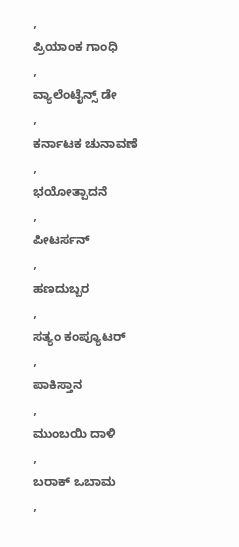,
ಪ್ರಿಯಾಂಕ ಗಾಂಧಿ
,
ವ್ಯಾಲೆಂಟೈನ್ಸ್ ಡೇ
,
ಕರ್ನಾಟಕ ಚುನಾವಣೆ
,
ಭಯೋತ್ಪಾದನೆ
,
ಪೀಟರ್ಸನ್
,
ಹಣದುಬ್ಬರ
,
ಸತ್ಯಂ ಕಂಪ್ಯೂಟರ್
,
ಪಾಕಿಸ್ತಾನ
,
ಮುಂಬಯಿ ದಾಳಿ
,
ಬರಾಕ್ ಒಬಾಮ
,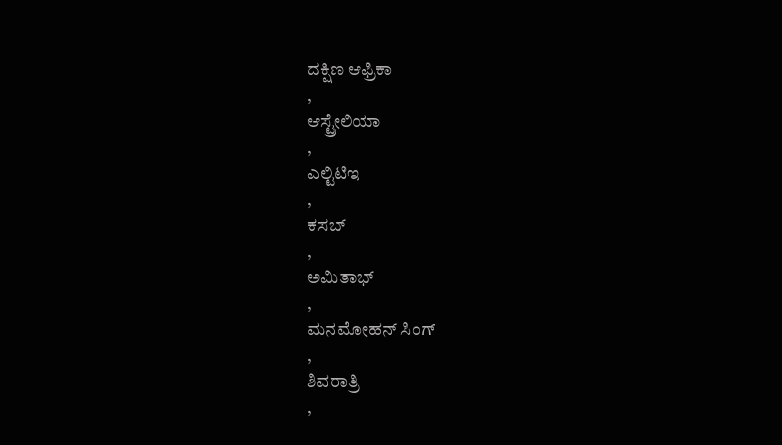ದಕ್ಷಿಣ ಆಫ್ರಿಕಾ
,
ಆಸ್ಟ್ರೇಲಿಯಾ
,
ಎಲ್ಟಿಟಿಇ
,
ಕಸಬ್
,
ಅಮಿತಾಭ್
,
ಮನಮೋಹನ್ ಸಿಂಗ್
,
ಶಿವರಾತ್ರಿ
,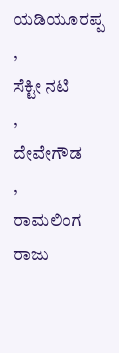ಯಡಿಯೂರಪ್ಪ
,
ಸೆಕ್ಟೀ ನಟಿ
,
ದೇವೇಗೌಡ
,
ರಾಮಲಿಂಗ ರಾಜು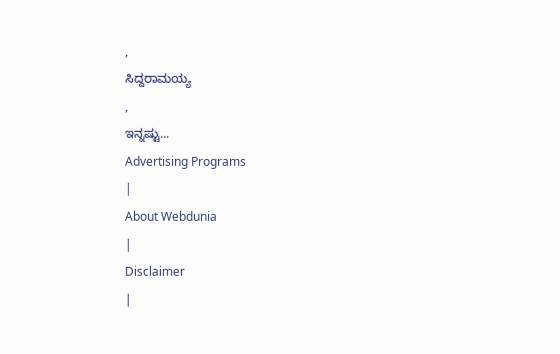,
ಸಿದ್ದರಾಮಯ್ಯ
,
ಇನ್ನಷ್ಟು...
Advertising Programs
|
About Webdunia
|
Disclaimer
|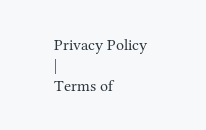Privacy Policy
|
Terms of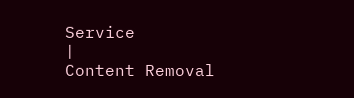Service
|
Content Removal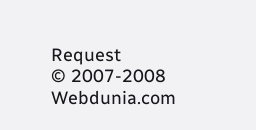Request
© 2007-2008 Webdunia.com